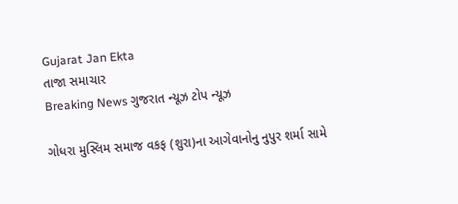Gujarat Jan Ekta
તાજા સમાચાર
Breaking News ગુજરાત ન્યૂઝ ટોપ ન્યૂઝ

ગોધરા મુસ્લિમ સમાજ વકફ (શુરા)ના આગેવાનોનુ નુપુર શર્મા સામે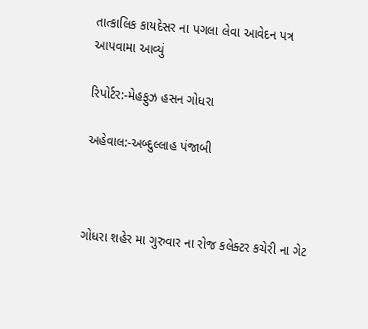તાત્કાલિક કાયદેસર ના પગલા લેવા આવેદન પત્ર આપવામા આવ્યું

રિપોર્ટર:-મેહફુઝ હસન ગોધરા

અહેવાલ:-અબ્દુલ્લાહ પંજાબી



ગોધરા શહેર મા ગુરુવાર ના રોજ કલેક્ટર કચેરી ના ગેટ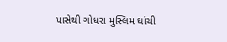પાસેથી ગોધરા મુસ્લિમ ઘાંચી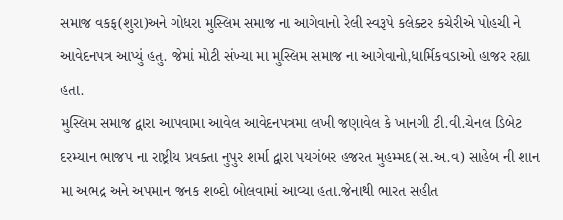સમાજ વકફ(શુરા)અને ગોધરા મુસ્લિમ સમાજ ના આગેવાનો રેલી સ્વરૂપે કલેક્ટર કચેરીએ પોહચી ને આવેદનપત્ર આપ્યું હતુ. જેમાં મોટી સંખ્યા મા મુસ્લિમ સમાજ ના આગેવાનો,ધાર્મિકવડાઓ હાજર રહ્યા હતા.
મુસ્લિમ સમાજ દ્વારા આપવામા આવેલ આવેદનપત્રમા લખી જણાવેલ કે ખાનગી ટી.વી.ચેનલ ડિબેટ દરમ્યાન ભાજપ ના રાષ્ટ્રીય પ્રવક્તા નુપુર શર્મા દ્વારા પયગંબર હજરત મુહમ્મદ(સ.અ.વ) સાહેબ ની શાન મા અભદ્ર અને અપમાન જનક શબ્દો બોલવામાં આવ્યા હતા.જેનાથી ભારત સહીત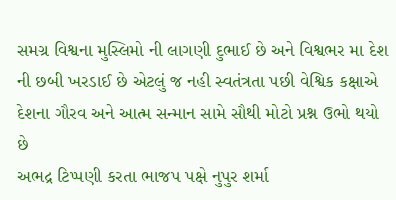સમગ્ર વિશ્વના મુસ્લિમો ની લાગણી દુભાઈ છે અને વિશ્વભર મા દેશ ની છબી ખરડાઈ છે એટલું જ નહી સ્વતંત્રતા પછી વેશ્વિક કક્ષાએ દેશના ગૌરવ અને આત્મ સન્માન સામે સૌથી મોટો પ્રશ્ન ઉભો થયો છે
અભદ્ર ટિપ્પણી કરતા ભાજપ પક્ષે નુપુર શર્મા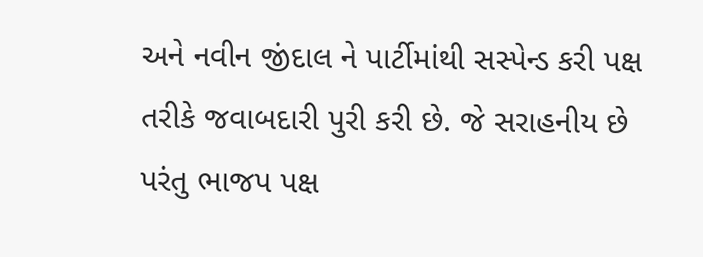અને નવીન જીંદાલ ને પાર્ટીમાંથી સસ્પેન્ડ કરી પક્ષ તરીકે જવાબદારી પુરી કરી છે. જે સરાહનીય છે પરંતુ ભાજપ પક્ષ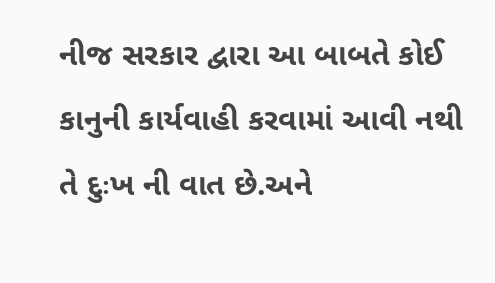નીજ સરકાર દ્વારા આ બાબતે કોઈ કાનુની કાર્યવાહી કરવામાં આવી નથી તે દુઃખ ની વાત છે.અને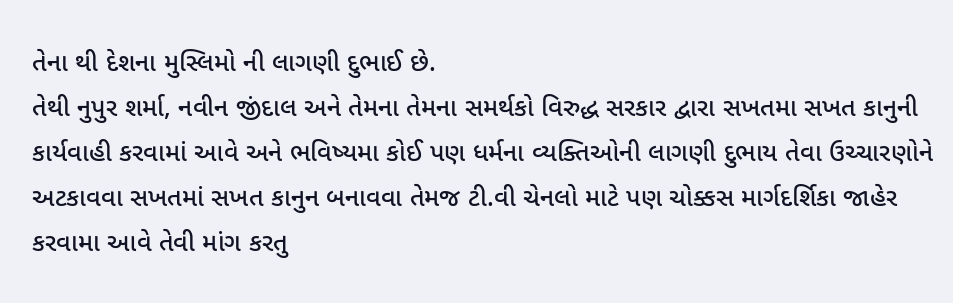તેના થી દેશના મુસ્લિમો ની લાગણી દુભાઈ છે.
તેથી નુપુર શર્મા, નવીન જીંદાલ અને તેમના તેમના સમર્થકો વિરુદ્ધ સરકાર દ્વારા સખતમા સખત કાનુની કાર્યવાહી કરવામાં આવે અને ભવિષ્યમા કોઈ પણ ધર્મના વ્યક્તિઓની લાગણી દુભાય તેવા ઉચ્ચારણોને અટકાવવા સખતમાં સખત કાનુન બનાવવા તેમજ ટી.વી ચેનલો માટે પણ ચોક્કસ માર્ગદર્શિકા જાહેર કરવામા આવે તેવી માંગ કરતુ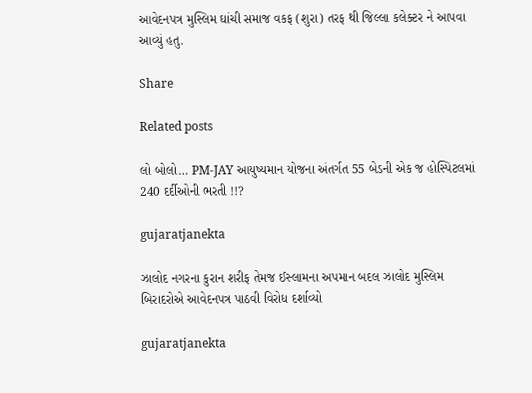આવેદનપત્ર મુસ્લિમ ઘાંચી સમાજ વકફ (શુરા) તરફ થી જિલ્લા કલેક્ટર ને આપવા આવ્યું હતુ.

Share

Related posts

લો બોલો… PM-JAY આયુષ્યમાન યોજના અંતર્ગત 55 બેડની એક જ હોસ્પિટલમાં 240 દર્દીઓની ભરતી !!?

gujaratjanekta

ઝાલોદ નગરના કુરાન શરીફ તેમજ ઈસ્લામના અપમાન બદલ ઝાલોદ મુસ્લિમ બિરાદરોએ આવેદનપત્ર પાઠવી વિરોધ દર્શાવ્યો

gujaratjanekta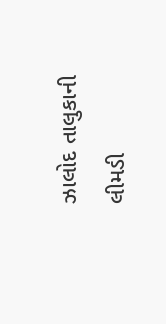ઝાલોદ તાલુકાની લીમડી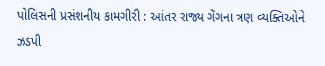પોલિસની પ્રસંશનીય કામગીરી : આંતર રાજ્ય ગેંગના ત્રણ વ્યક્તિઓને ઝડપી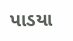પાડયા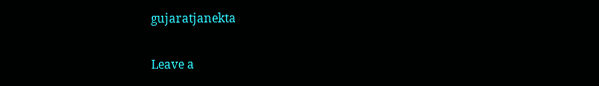gujaratjanekta

Leave a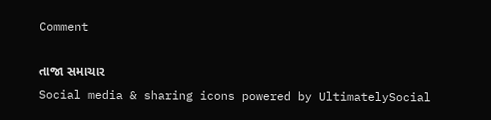Comment

તાજા સમાચાર
Social media & sharing icons powered by UltimatelySocial